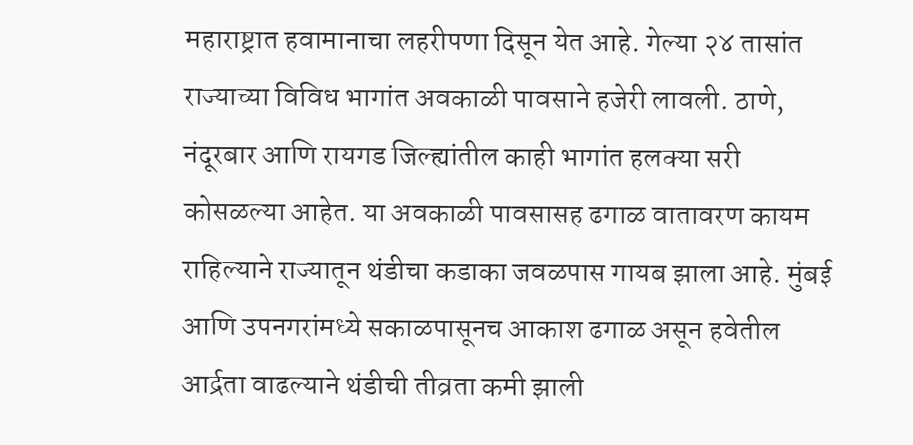महाराष्ट्रात हवामानाचा लहरीपणा दिसून येत आहे. गेल्या २४ तासांत राज्याच्या विविध भागांत अवकाळी पावसाने हजेरी लावली. ठाणे, नंदूरबार आणि रायगड जिल्ह्यांतील काही भागांत हलक्या सरी कोसळल्या आहेत. या अवकाळी पावसासह ढगाळ वातावरण कायम राहिल्याने राज्यातून थंडीचा कडाका जवळपास गायब झाला आहे. मुंबई आणि उपनगरांमध्ये सकाळपासूनच आकाश ढगाळ असून हवेतील आर्द्रता वाढल्याने थंडीची तीव्रता कमी झाली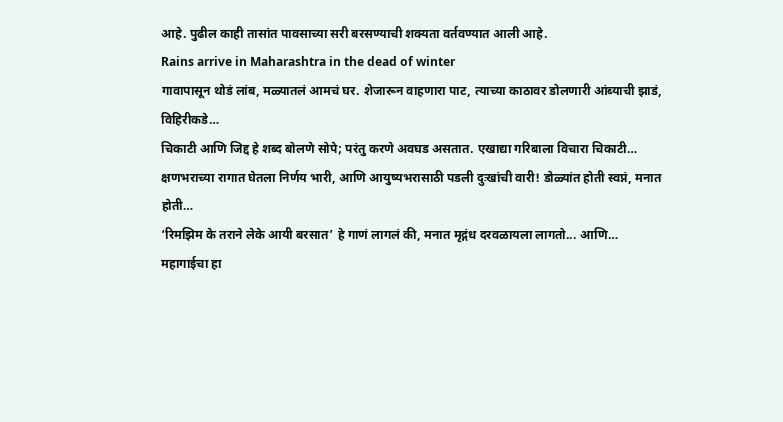आहे. पुढील काही तासांत पावसाच्या सरी बरसण्याची शक्यता वर्तवण्यात आली आहे.
Rains arrive in Maharashtra in the dead of winter
गावापासून थोडं लांब, मळ्यातलं आमचं घर. शेजारून वाहणारा पाट, त्याच्या काठावर डोलणारी आंब्याची झाडं, विहिरीकडे…
चिकाटी आणि जिद्द हे शब्द बोलणे सोपे; परंतु करणे अवघड असतात. एखाद्या गरिबाला विचारा चिकाटी…
क्षणभराच्या रागात घेतला निर्णय भारी, आणि आयुष्यभरासाठी पडली दुःखांची वारी! डोळ्यांत होती स्वप्नं, मनात होती…
‘रिमझिम के तराने लेके आयी बरसात’ हे गाणं लागलं की, मनात मृद्गंध दरवळायला लागतो... आणि…
महागाईचा हा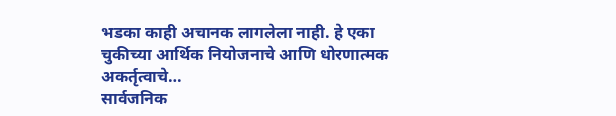भडका काही अचानक लागलेला नाही. हे एका चुकीच्या आर्थिक नियोजनाचे आणि धोरणात्मक अकर्तृत्वाचे…
सार्वजनिक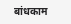बांधकाम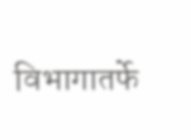विभागातर्फे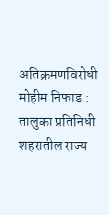अतिक्रमणविरोधी मोहीम निफाड : तालुका प्रतिनिधी शहरातील राज्य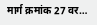मार्ग क्रमांक 27 वर…